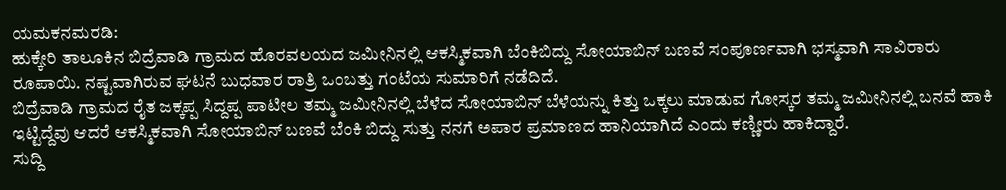ಯಮಕನಮರಡಿ:
ಹುಕ್ಕೇರಿ ತಾಲೂಕಿನ ಬಿದ್ರೆವಾಡಿ ಗ್ರಾಮದ ಹೊರವಲಯದ ಜಮೀನಿನಲ್ಲಿ ಆಕಸ್ಮಿಕವಾಗಿ ಬೆಂಕಿಬಿದ್ದು ಸೋಯಾಬಿನ್ ಬಣವೆ ಸಂಪೂರ್ಣವಾಗಿ ಭಸ್ಮವಾಗಿ ಸಾವಿರಾರು ರೂಪಾಯಿ. ನಷ್ಟವಾಗಿರುವ ಘಟನೆ ಬುಧವಾರ ರಾತ್ರಿ ಒಂಬತ್ತು ಗಂಟೆಯ ಸುಮಾರಿಗೆ ನಡೆದಿದೆ.
ಬಿದ್ರೆವಾಡಿ ಗ್ರಾಮದ ರೈತ ಜಕ್ಕಪ್ಪ ಸಿದ್ದಪ್ಪ ಪಾಟೀಲ ತಮ್ಮ ಜಮೀನಿನಲ್ಲಿ ಬೆಳೆದ ಸೋಯಾಬಿನ್ ಬೆಳೆಯನ್ನು ಕಿತ್ತು ಒಕ್ಕಲು ಮಾಡುವ ಗೋಸ್ಕರ ತಮ್ಮ ಜಮೀನಿನಲ್ಲಿ ಬನವೆ ಹಾಕಿ ಇಟ್ಟಿದ್ದೆವು ಆದರೆ ಆಕಸ್ಮಿಕವಾಗಿ ಸೋಯಾಬಿನ್ ಬಣವೆ ಬೆಂಕಿ ಬಿದ್ದು ಸುತ್ತು ನನಗೆ ಅಪಾರ ಪ್ರಮಾಣದ ಹಾನಿಯಾಗಿದೆ ಎಂದು ಕಣ್ಣೀರು ಹಾಕಿದ್ದಾರೆ.
ಸುದ್ದಿ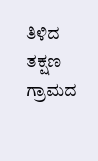ತಿಳಿದ ತಕ್ಷಣ ಗ್ರಾಮದ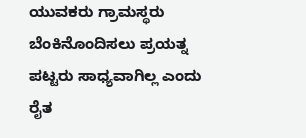ಯುವಕರು ಗ್ರಾಮಸ್ಥರು ಬೆಂಕಿನೊಂದಿಸಲು ಪ್ರಯತ್ನ ಪಟ್ಟರು ಸಾಧ್ಯವಾಗಿಲ್ಲ ಎಂದು ರೈತ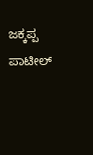ಜಕ್ಕಪ್ಪ ಪಾಟೀಲ್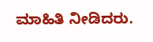ಮಾಹಿತಿ ನೀಡಿದರು.